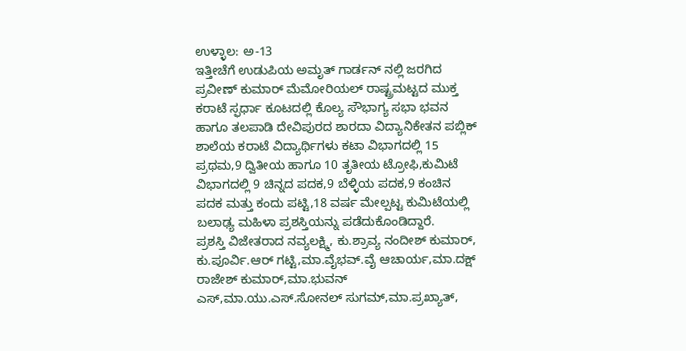ಉಳ್ಳಾಲ: ಅ-13
ಇತ್ತೀಚೆಗೆ ಉಡುಪಿಯ ಅಮೃತ್ ಗಾರ್ಡನ್ ನಲ್ಲಿ ಜರಗಿದ ಪ್ರವೀಣ್ ಕುಮಾರ್ ಮೆಮೋರಿಯಲ್ ರಾಷ್ಟ್ರಮಟ್ಟದ ಮುಕ್ತ ಕರಾಟೆ ಸ್ಫರ್ಧಾ ಕೂಟದಲ್ಲಿ ಕೊಲ್ಯ ಸೌಭಾಗ್ಯ ಸಭಾ ಭವನ ಹಾಗೂ ತಲಪಾಡಿ ದೇವಿಪುರದ ಶಾರದಾ ವಿದ್ಯಾನಿಕೇತನ ಪಬ್ಲಿಕ್ ಶಾಲೆಯ ಕರಾಟೆ ವಿದ್ಯಾರ್ಥಿಗಳು ಕಟಾ ವಿಭಾಗದಲ್ಲಿ 15 ಪ್ರಥಮ,9 ದ್ವಿತೀಯ ಹಾಗೂ 10 ತೃತೀಯ ಟ್ರೋಫಿ,ಕುಮಿಟೆ ವಿಭಾಗದಲ್ಲಿ 9 ಚಿನ್ನದ ಪದಕ,9 ಬೆಳ್ಳಿಯ ಪದಕ,9 ಕಂಚಿನ ಪದಕ ಮತ್ತು ಕಂದು ಪಟ್ಟಿ,18 ವರ್ಷ ಮೇಲ್ಪಟ್ಟ ಕುಮಿಟೆಯಲ್ಲಿ ಬಲಾಢ್ಯ ಮಹಿಳಾ ಪ್ರಶಸ್ತಿಯನ್ನು ಪಡೆದುಕೊಂಡಿದ್ದಾರೆ.
ಪ್ರಶಸ್ತಿ ವಿಜೇತರಾದ ನವ್ಯಲಕ್ಷ್ಮಿ, ಕು.ಶ್ರಾವ್ಯ ನಂದೀಶ್ ಕುಮಾರ್, ಕು.ಪೂರ್ವಿ.ಆರ್ ಗಟ್ಟಿ,ಮಾ.ವೈಭವ್.ವೈ ಆಚಾರ್ಯ,ಮಾ.ದಕ್ಷ್ ರಾಜೇಶ್ ಕುಮಾರ್,ಮಾ.ಭುವನ್ ಎಸ್,ಮಾ.ಯು.ಎಸ್.ಸೋನಲ್ ಸುಗಮ್,ಮಾ.ಪ್ರಖ್ಯಾತ್,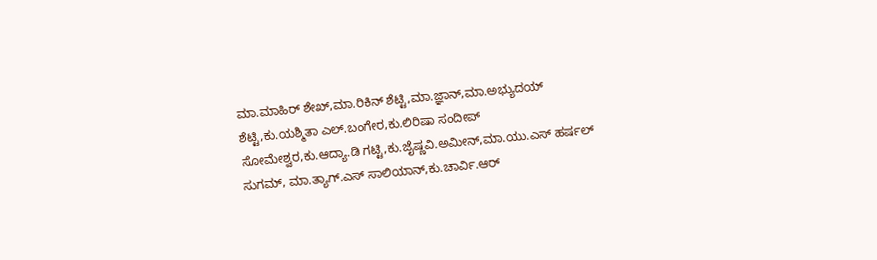ಮಾ.ಮಾಹಿರ್ ಶೇಖ್,ಮಾ.ರಿಕಿನ್ ಶೆಟ್ಟಿ,ಮಾ.ಜ್ಞಾನ್,ಮಾ.ಅಭ್ಯುದಯ್ ಶೆಟ್ಟಿ,ಕು.ಯಶ್ಮಿತಾ ಎಲ್.ಬಂಗೇರ,ಕು.ಲಿರಿಷಾ ಸಂದೀಪ್ ಸೋಮೇಶ್ವರ,ಕು.ಆದ್ಯಾ.ಡಿ ಗಟ್ಟಿ,ಕು.ಜೈಷ್ಣವಿ.ಅಮೀನ್,ಮಾ.ಯು.ಎಸ್ ಹರ್ಷಲ್ ಸುಗಮ್, ಮಾ.ತ್ಯಾಗ್.ಎಸ್ ಸಾಲಿಯಾನ್,ಕು.ಚಾರ್ವಿ.ಆರ್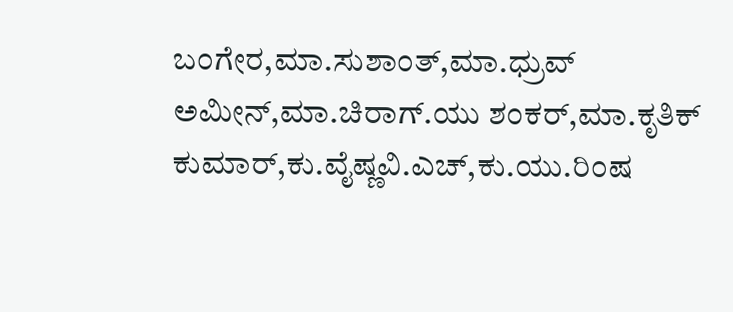ಬಂಗೇರ,ಮಾ.ಸುಶಾಂತ್,ಮಾ.ಧ್ರುವ್ ಅಮೀನ್,ಮಾ.ಚಿರಾಗ್.ಯು ಶಂಕರ್,ಮಾ.ಕೃತಿಕ್ ಕುಮಾರ್,ಕು.ವೈಷ್ಣವಿ.ಎಚ್,ಕು.ಯು.ರಿಂಷ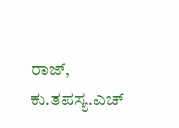ರಾಜ್, ಕು.ತಪಸ್ಯ.ಎಚ್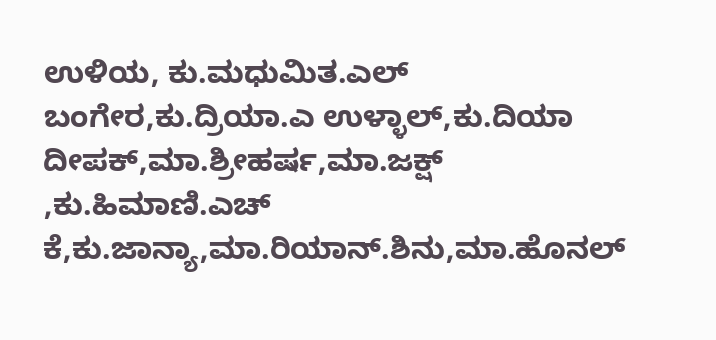ಉಳಿಯ, ಕು.ಮಧುಮಿತ.ಎಲ್ ಬಂಗೇರ,ಕು.ದ್ರಿಯಾ.ಎ ಉಳ್ಳಾಲ್,ಕು.ದಿಯಾ ದೀಪಕ್,ಮಾ.ಶ್ರೀಹರ್ಷ,ಮಾ.ಜಕ್ಷ್ ,ಕು.ಹಿಮಾಣಿ.ಎಚ್ ಕೆ,ಕು.ಜಾನ್ಯಾ,ಮಾ.ರಿಯಾನ್.ಶಿನು,ಮಾ.ಹೊನಲ್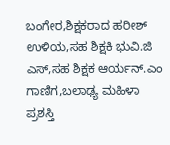ಬಂಗೇರ,ಶಿಕ್ಷಕರಾದ ಹರೀಶ್ ಉಳಿಯ,ಸಹ ಶಿಕ್ಷಕಿ ಭುವಿ.ಜಿ ಎಸ್,ಸಹ ಶಿಕ್ಷಕ ಆರ್ಯನ್.ಎಂ ಗಾಣಿಗ,ಬಲಾಢ್ಯ ಮಹಿಳಾ ಪ್ರಶಸ್ತಿ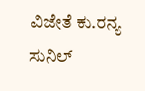ವಿಜೇತೆ ಕು.ರನ್ಯ ಸುನಿಲ್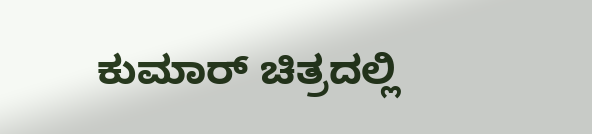ಕುಮಾರ್ ಚಿತ್ರದಲ್ಲಿ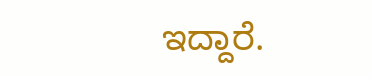ಇದ್ದಾರೆ.